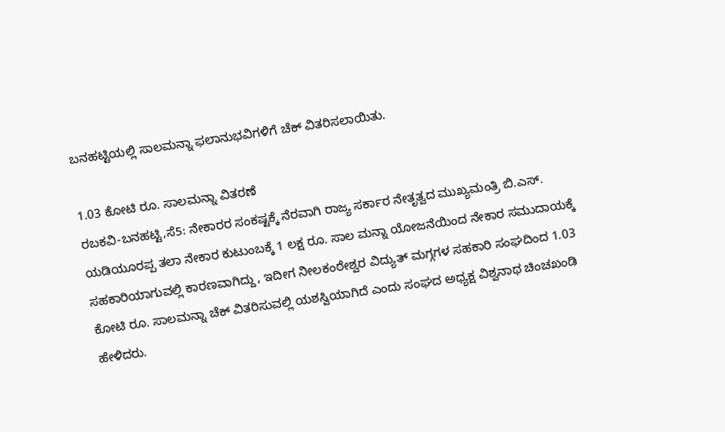ಬನಹಟ್ಟಿಯಲ್ಲಿ ಸಾಲಮನ್ನಾ ಫಲಾನುಭವಿಗಳಿಗೆ ಚೆಕ್ ವಿತರಿಸಲಾಯಿತು.

1.03 ಕೋಟಿ ರೂ. ಸಾಲಮನ್ನಾ ವಿತರಣೆ
ರಬಕವಿ-ಬನಹಟ್ಟಿ,ಸೆ5: ನೇಕಾರರ ಸಂಕಷ್ಟಕ್ಕೆ ನೆರವಾಗಿ ರಾಜ್ಯ ಸರ್ಕಾರ ನೇತೃತ್ವದ ಮುಖ್ಯಮಂತ್ರಿ ಬಿ.ಎಸ್. ಯಡಿಯೂರಪ್ಪ ತಲಾ ನೇಕಾರ ಕುಟುಂಬಕ್ಕೆ 1 ಲಕ್ಷ ರೂ. ಸಾಲ ಮನ್ನಾ ಯೋಜನೆಯಿಂದ ನೇಕಾರ ಸಮುದಾಯಕ್ಕೆ ಸಹಕಾರಿಯಾಗುವಲ್ಲಿ ಕಾರಣವಾಗಿದ್ದು, ಇದೀಗ ನೀಲಕಂಠೇಶ್ವರ ವಿದ್ಯುತ್ ಮಗ್ಗಗಳ ಸಹಕಾರಿ ಸಂಘದಿಂದ 1.03 ಕೋಟಿ ರೂ. ಸಾಲಮನ್ನಾ ಚೆಕ್ ವಿತರಿಸುವಲ್ಲಿ ಯಶಸ್ವಿಯಾಗಿದೆ ಎಂದು ಸಂಘದ ಅಧ್ಯಕ್ಷ ವಿಶ್ವನಾಥ ಚಿಂಚಖಂಡಿ ಹೇಳಿದರು.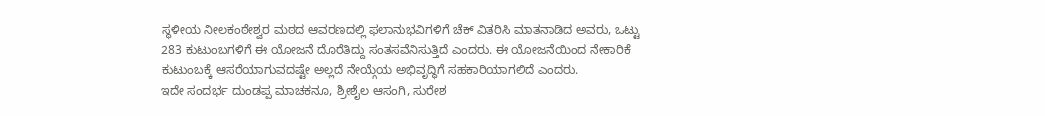ಸ್ಥಳೀಯ ನೀಲಕಂಠೇಶ್ವರ ಮಠದ ಆವರಣದಲ್ಲಿ ಫಲಾನುಭವಿಗಳಿಗೆ ಚೆಕ್ ವಿತರಿಸಿ ಮಾತನಾಡಿದ ಅವರು, ಒಟ್ಟು 283 ಕುಟುಂಬಗಳಿಗೆ ಈ ಯೋಜನೆ ದೊರೆತಿದ್ದು ಸಂತಸವೆನಿಸುತ್ತಿದೆ ಎಂದರು. ಈ ಯೋಜನೆಯಿಂದ ನೇಕಾರಿಕೆ ಕುಟುಂಬಕ್ಕೆ ಆಸರೆಯಾಗುವದಷ್ಟೇ ಅಲ್ಲದೆ ನೇಯ್ಗೆಯ ಅಭಿವೃದ್ಧಿಗೆ ಸಹಕಾರಿಯಾಗಲಿದೆ ಎಂದರು.
ಇದೇ ಸಂದರ್ಭ ದುಂಡಪ್ಪ ಮಾಚಕನೂ, ಶ್ರೀಶೈಲ ಆಸಂಗಿ, ಸುರೇಶ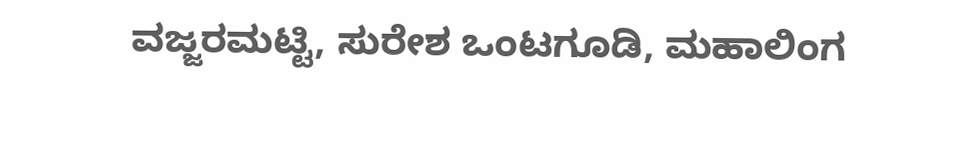ವಜ್ಜರಮಟ್ಟಿ, ಸುರೇಶ ಒಂಟಗೂಡಿ, ಮಹಾಲಿಂಗ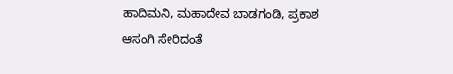ಹಾದಿಮನಿ, ಮಹಾದೇವ ಬಾಡಗಂಡಿ, ಪ್ರಕಾಶ ಆಸಂಗಿ ಸೇರಿದಂತೆ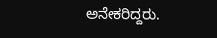ಅನೇಕರಿದ್ದರು.